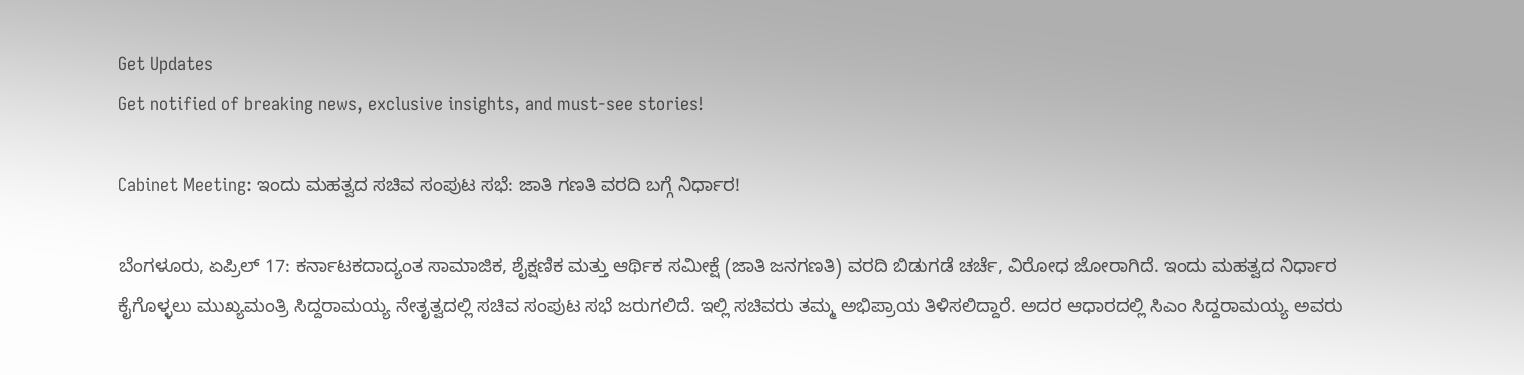Get Updates
Get notified of breaking news, exclusive insights, and must-see stories!

Cabinet Meeting: ಇಂದು ಮಹತ್ವದ ಸಚಿವ ಸಂಪುಟ ಸಭೆ: ಜಾತಿ ಗಣತಿ ವರದಿ ಬಗ್ಗೆ ನಿರ್ಧಾರ!

ಬೆಂಗಳೂರು, ಏಪ್ರಿಲ್ 17: ಕರ್ನಾಟಕದಾದ್ಯಂತ ಸಾಮಾಜಿಕ, ಶೈಕ್ಷಣಿಕ ಮತ್ತು ಆರ್ಥಿಕ ಸಮೀಕ್ಷೆ (ಜಾತಿ ಜನಗಣತಿ) ವರದಿ ಬಿಡುಗಡೆ ಚರ್ಚೆ, ವಿರೋಧ ಜೋರಾಗಿದೆ. ಇಂದು ಮಹತ್ವದ ನಿರ್ಧಾರ ಕೈಗೊಳ್ಳಲು ಮುಖ್ಯಮಂತ್ರಿ ಸಿದ್ದರಾಮಯ್ಯ ನೇತೃತ್ವದಲ್ಲಿ ಸಚಿವ ಸಂಪುಟ ಸಭೆ ಜರುಗಲಿದೆ. ಇಲ್ಲಿ ಸಚಿವರು ತಮ್ಮ ಅಭಿಪ್ರಾಯ ತಿಳಿಸಲಿದ್ದಾರೆ. ಅದರ ಆಧಾರದಲ್ಲಿ ಸಿಎಂ ಸಿದ್ದರಾಮಯ್ಯ ಅವರು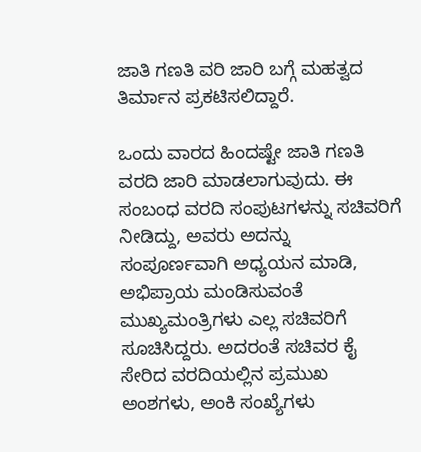ಜಾತಿ ಗಣತಿ ವರಿ ಜಾರಿ ಬಗ್ಗೆ ಮಹತ್ವದ ತಿರ್ಮಾನ ಪ್ರಕಟಿಸಲಿದ್ದಾರೆ.

ಒಂದು ವಾರದ ಹಿಂದಷ್ಟೇ ಜಾತಿ ಗಣತಿ ವರದಿ ಜಾರಿ ಮಾಡಲಾಗುವುದು. ಈ ಸಂಬಂಧ ವರದಿ ಸಂಪುಟಗಳನ್ನು ಸಚಿವರಿಗೆ ನೀಡಿದ್ದು, ಅವರು ಅದನ್ನು ಸಂಪೂರ್ಣವಾಗಿ ಅಧ್ಯಯನ ಮಾಡಿ, ಅಭಿಪ್ರಾಯ ಮಂಡಿಸುವಂತೆ ಮುಖ್ಯಮಂತ್ರಿಗಳು ಎಲ್ಲ ಸಚಿವರಿಗೆ ಸೂಚಿಸಿದ್ದರು. ಅದರಂತೆ ಸಚಿವರ ಕೈ ಸೇರಿದ ವರದಿಯಲ್ಲಿನ ಪ್ರಮುಖ ಅಂಶಗಳು, ಅಂಕಿ ಸಂಖ್ಯೆಗಳು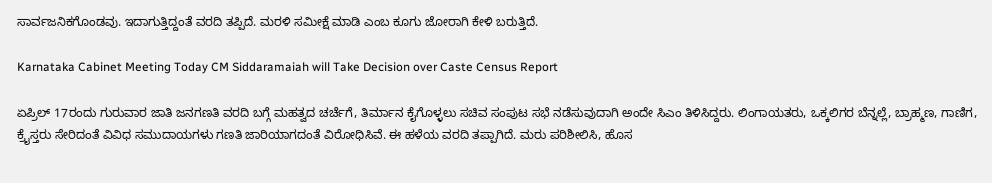ಸಾರ್ವಜನಿಕಗೊಂಡವು. ಇದಾಗುತ್ತಿದ್ದಂತೆ ವರದಿ ತಪ್ಪಿದೆ. ಮರಳಿ ಸಮೀಕ್ಷೆ ಮಾಡಿ ಎಂಬ ಕೂಗು ಜೋರಾಗಿ ಕೇಳಿ ಬರುತ್ತಿದೆ.

Karnataka Cabinet Meeting Today CM Siddaramaiah will Take Decision over Caste Census Report

ಏಪ್ರಿಲ್ 17ರಂದು ಗುರುವಾರ ಜಾತಿ ಜನಗಣತಿ ವರದಿ ಬಗ್ಗೆ ಮಹತ್ವದ ಚರ್ಚೆಗೆ, ತಿರ್ಮಾನ ಕೈಗೊಳ್ಳಲು ಸಚಿವ ಸಂಪುಟ ಸಭೆ ನಡೆಸುವುದಾಗಿ ಅಂದೇ ಸಿಎಂ ತಿಳಿಸಿದ್ದರು. ಲಿಂಗಾಯತರು, ಒಕ್ಕಲಿಗರ ಬೆನ್ನಲ್ಲೆ, ಬ್ರಾಹ್ಮಣ, ಗಾಣಿಗ, ಕ್ರೈಸ್ತರು ಸೇರಿದಂತೆ ವಿವಿಧ ಸಮುದಾಯಗಳು ಗಣತಿ ಜಾರಿಯಾಗದಂತೆ ವಿರೋಧಿಸಿವೆ. ಈ ಹಳೆಯ ವರದಿ ತಪ್ಪಾಗಿದೆ. ಮರು ಪರಿಶೀಲಿಸಿ, ಹೊಸ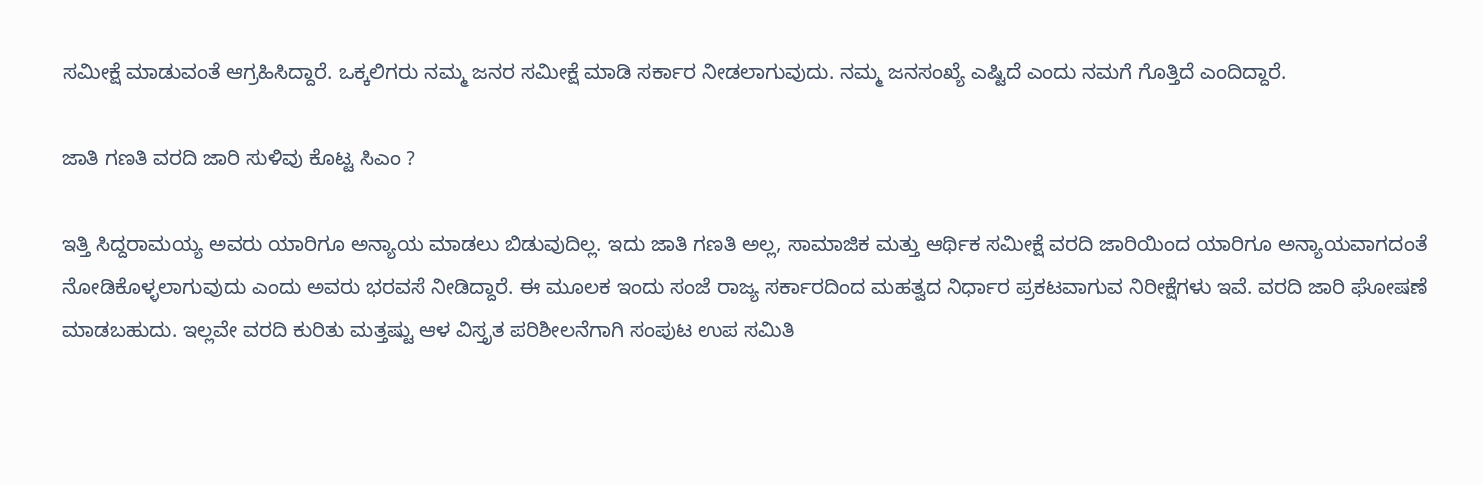ಸಮೀಕ್ಷೆ ಮಾಡುವಂತೆ ಆಗ್ರಹಿಸಿದ್ದಾರೆ. ಒಕ್ಕಲಿಗರು ನಮ್ಮ ಜನರ ಸಮೀಕ್ಷೆ ಮಾಡಿ ಸರ್ಕಾರ ನೀಡಲಾಗುವುದು. ನಮ್ಮ ಜನಸಂಖ್ಯೆ ಎಷ್ಟಿದೆ ಎಂದು ನಮಗೆ ಗೊತ್ತಿದೆ ಎಂದಿದ್ದಾರೆ.

ಜಾತಿ ಗಣತಿ ವರದಿ ಜಾರಿ ಸುಳಿವು ಕೊಟ್ಟ ಸಿಎಂ ?

ಇತ್ತಿ ಸಿದ್ದರಾಮಯ್ಯ ಅವರು ಯಾರಿಗೂ ಅನ್ಯಾಯ ಮಾಡಲು ಬಿಡುವುದಿಲ್ಲ. ಇದು ಜಾತಿ ಗಣತಿ ಅಲ್ಲ, ಸಾಮಾಜಿಕ ಮತ್ತು ಆರ್ಥಿಕ ಸಮೀಕ್ಷೆ ವರದಿ ಜಾರಿಯಿಂದ ಯಾರಿಗೂ ಅನ್ಯಾಯವಾಗದಂತೆ ನೋಡಿಕೊಳ್ಳಲಾಗುವುದು ಎಂದು ಅವರು ಭರವಸೆ ನೀಡಿದ್ದಾರೆ. ಈ ಮೂಲಕ ಇಂದು ಸಂಜೆ ರಾಜ್ಯ ಸರ್ಕಾರದಿಂದ ಮಹತ್ವದ ನಿರ್ಧಾರ ಪ್ರಕಟವಾಗುವ ನಿರೀಕ್ಷೆಗಳು ಇವೆ. ವರದಿ ಜಾರಿ ಘೋಷಣೆ ಮಾಡಬಹುದು. ಇಲ್ಲವೇ ವರದಿ ಕುರಿತು ಮತ್ತಷ್ಟು ಆಳ ವಿಸ್ತೃತ ಪರಿಶೀಲನೆಗಾಗಿ ಸಂಪುಟ ಉಪ ಸಮಿತಿ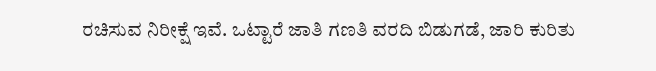ರಚಿಸುವ ನಿರೀಕ್ಷೆ ಇವೆ. ಒಟ್ಟಾರೆ ಜಾತಿ ಗಣತಿ ವರದಿ ಬಿಡುಗಡೆ, ಜಾರಿ ಕುರಿತು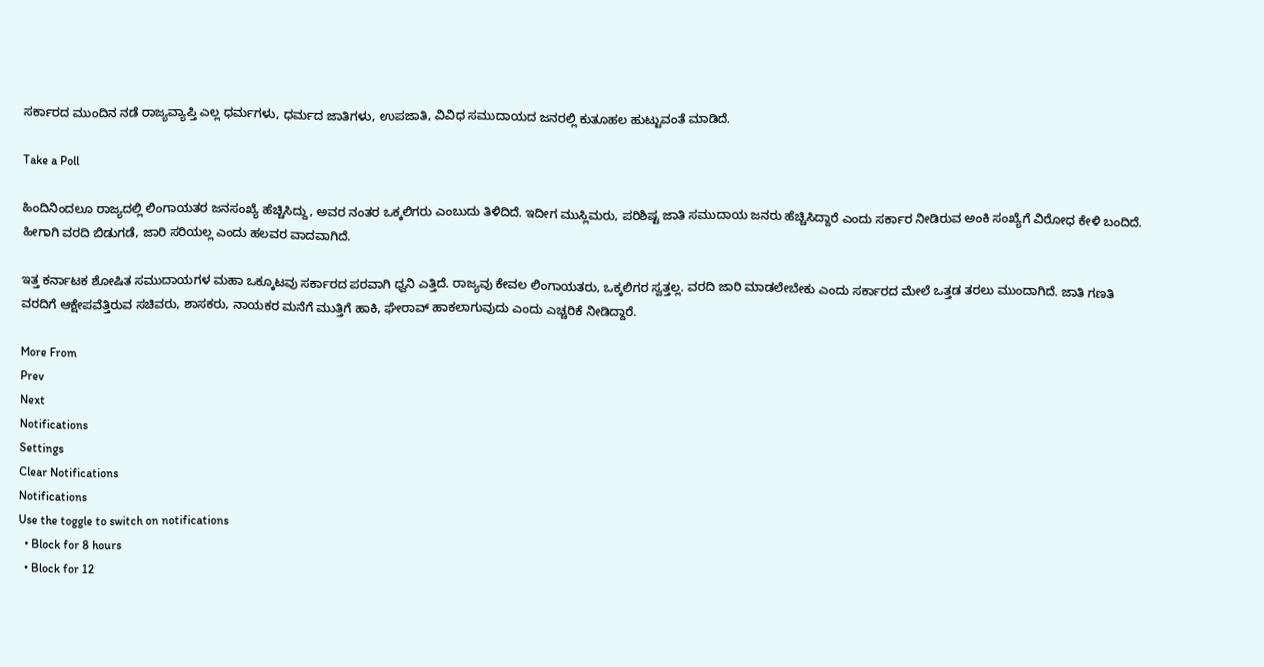ಸರ್ಕಾರದ ಮುಂದಿನ ನಡೆ ರಾಜ್ಯವ್ಯಾಪ್ತಿ ಎಲ್ಲ ಧರ್ಮಗಳು, ಧರ್ಮದ ಜಾತಿಗಳು, ಉಪಜಾತಿ, ವಿವಿಧ ಸಮುದಾಯದ ಜನರಲ್ಲಿ ಕುತೂಹಲ ಹುಟ್ಟುವಂತೆ ಮಾಡಿದೆ.

Take a Poll

ಹಿಂದಿನಿಂದಲೂ ರಾಜ್ಯದಲ್ಲಿ ಲಿಂಗಾಯತರ ಜನಸಂಖ್ಯೆ ಹೆಚ್ಚಿಸಿದ್ದು, ಅವರ ನಂತರ ಒಕ್ಕಲಿಗರು ಎಂಬುದು ತಿಳಿದಿದೆ. ಇದೀಗ ಮುಸ್ಲಿಮರು, ಪರಿಶಿಷ್ಟ ಜಾತಿ ಸಮುದಾಯ ಜನರು ಹೆಚ್ಚಿಸಿದ್ದಾರೆ ಎಂದು ಸರ್ಕಾರ ನೀಡಿರುವ ಅಂಕಿ ಸಂಖ್ಯೆಗೆ ವಿರೋಧ ಕೇಳಿ ಬಂದಿದೆ. ಹೀಗಾಗಿ ವರದಿ ಬಿಡುಗಡೆ, ಜಾರಿ ಸರಿಯಲ್ಲ ಎಂದು ಹಲವರ ವಾದವಾಗಿದೆ.

ಇತ್ತ ಕರ್ನಾಟಕ ಶೋಷಿತ ಸಮುದಾಯಗಳ ಮಹಾ ಒಕ್ಕೂಟವು ಸರ್ಕಾರದ ಪರವಾಗಿ ಧ್ವನಿ ಎತ್ತಿದೆ. ರಾಜ್ಯವು ಕೇವಲ ಲಿಂಗಾಯತರು, ಒಕ್ಕಲಿಗರ ಸ್ವತ್ತಲ್ಲ. ವರದಿ ಜಾರಿ ಮಾಡಲೇಬೇಕು ಎಂದು ಸರ್ಕಾರದ ಮೇಲೆ ಒತ್ತಡ ತರಲು ಮುಂದಾಗಿದೆ. ಜಾತಿ ಗಣತಿ ವರದಿಗೆ ಆಕ್ಷೇಪವೆತ್ತಿರುವ ಸಚಿವರು, ಶಾಸಕರು, ನಾಯಕರ ಮನೆಗೆ ಮುತ್ತಿಗೆ ಹಾಕಿ, ಘೇರಾವ್ ಹಾಕಲಾಗುವುದು ಎಂದು ಎಚ್ಚರಿಕೆ ನೀಡಿದ್ದಾರೆ.

More From
Prev
Next
Notifications
Settings
Clear Notifications
Notifications
Use the toggle to switch on notifications
  • Block for 8 hours
  • Block for 12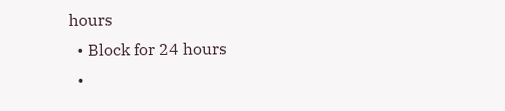hours
  • Block for 24 hours
  •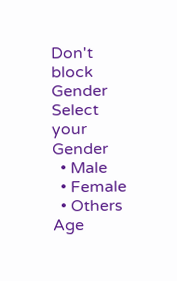Don't block
Gender
Select your Gender
  • Male
  • Female
  • Others
Age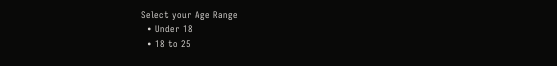Select your Age Range
  • Under 18
  • 18 to 25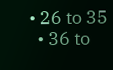• 26 to 35
  • 36 to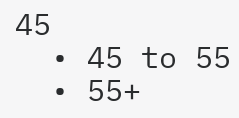45
  • 45 to 55
  • 55+